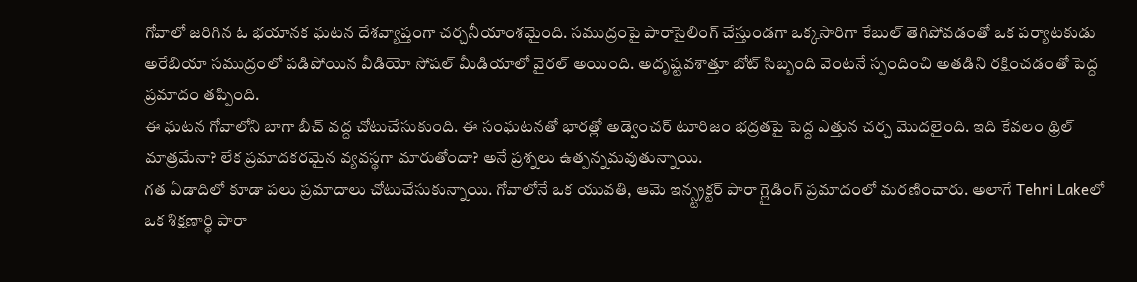గోవాలో జరిగిన ఓ భయానక ఘటన దేశవ్యాప్తంగా చర్చనీయాంశమైంది. సముద్రంపై పారాసైలింగ్ చేస్తుండగా ఒక్కసారిగా కేబుల్ తెగిపోవడంతో ఒక పర్యాటకుడు అరేబియా సముద్రంలో పడిపోయిన వీడియో సోషల్ మీడియాలో వైరల్ అయింది. అదృష్టవశాత్తూ బోట్ సిబ్బంది వెంటనే స్పందించి అతడిని రక్షించడంతో పెద్ద ప్రమాదం తప్పింది.
ఈ ఘటన గోవాలోని బాగా బీచ్ వద్ద చోటుచేసుకుంది. ఈ సంఘటనతో భారత్లో అడ్వెంచర్ టూరిజం భద్రతపై పెద్ద ఎత్తున చర్చ మొదలైంది. ఇది కేవలం థ్రిల్ మాత్రమేనా? లేక ప్రమాదకరమైన వ్యవస్థగా మారుతోందా? అనే ప్రశ్నలు ఉత్పన్నమవుతున్నాయి.
గత ఏడాదిలో కూడా పలు ప్రమాదాలు చోటుచేసుకున్నాయి. గోవాలోనే ఒక యువతి, ఆమె ఇన్స్ట్రక్టర్ పారా గ్లైడింగ్ ప్రమాదంలో మరణించారు. అలాగే Tehri Lakeలో ఒక శిక్షణార్థి పారా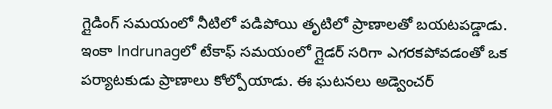గ్లైడింగ్ సమయంలో నీటిలో పడిపోయి తృటిలో ప్రాణాలతో బయటపడ్డాడు.
ఇంకా Indrunagలో టేకాఫ్ సమయంలో గ్లైడర్ సరిగా ఎగరకపోవడంతో ఒక పర్యాటకుడు ప్రాణాలు కోల్పోయాడు. ఈ ఘటనలు అడ్వెంచర్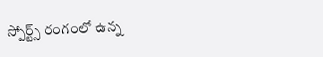స్పోర్ట్స్ రంగంలో ఉన్న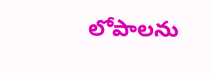లోపాలను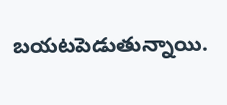బయటపెడుతున్నాయి.